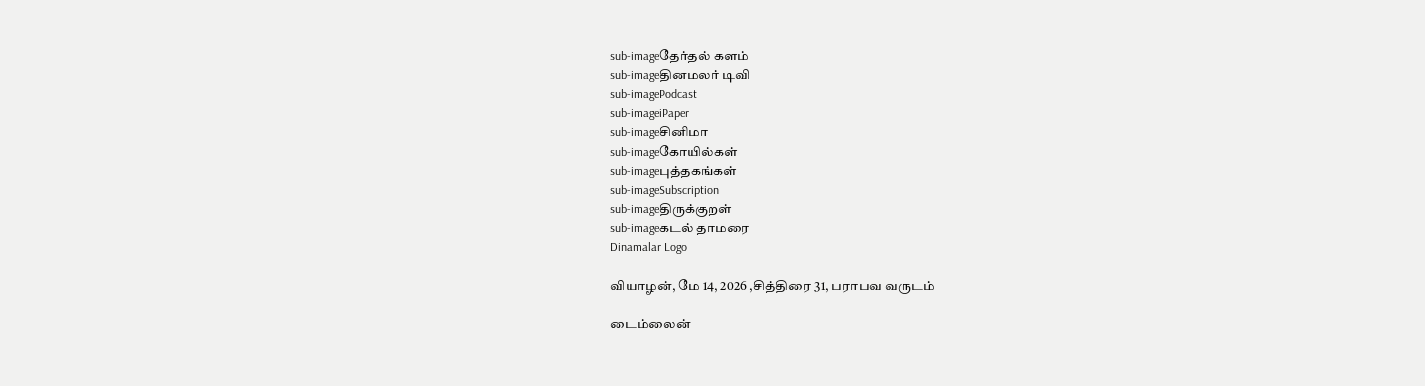sub-imageதேர்தல் களம்
sub-imageதினமலர் டிவி
sub-imagePodcast
sub-imageiPaper
sub-imageசினிமா
sub-imageகோயில்கள்
sub-imageபுத்தகங்கள்
sub-imageSubscription
sub-imageதிருக்குறள்
sub-imageகடல் தாமரை
Dinamalar Logo

வியாழன், மே 14, 2026 ,சித்திரை 31, பராபவ வருடம்

டைம்லைன்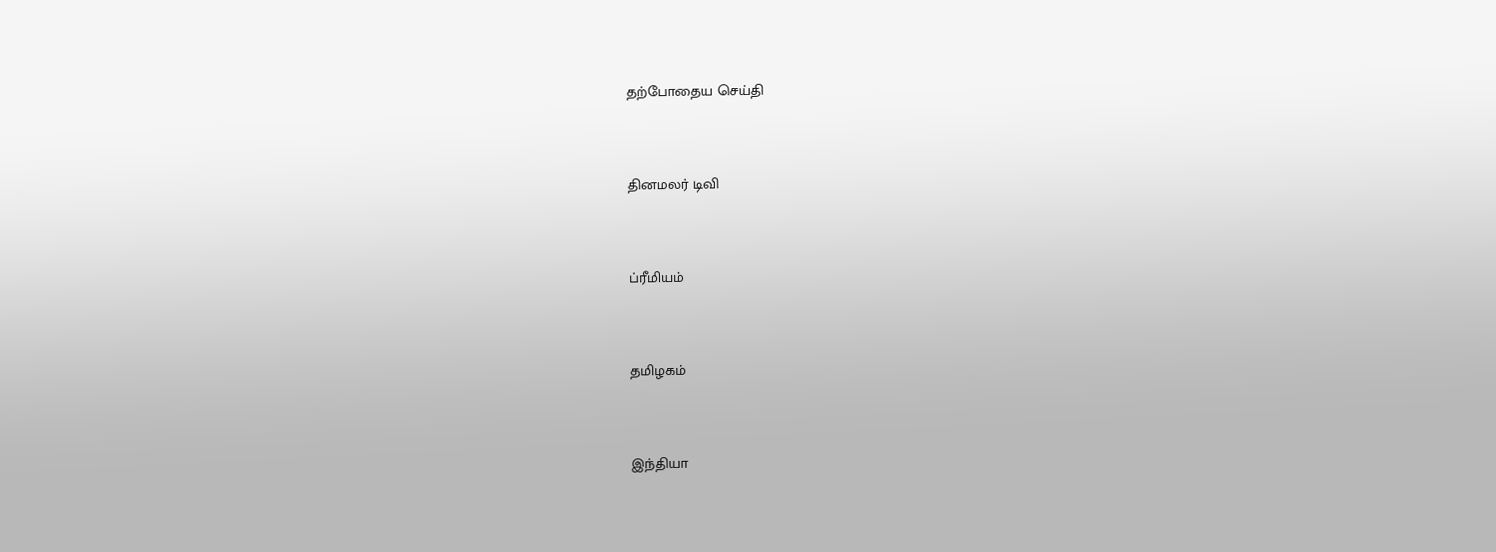தற்போதைய செய்தி


தினமலர் டிவி


ப்ரீமியம்


தமிழகம்


இந்தியா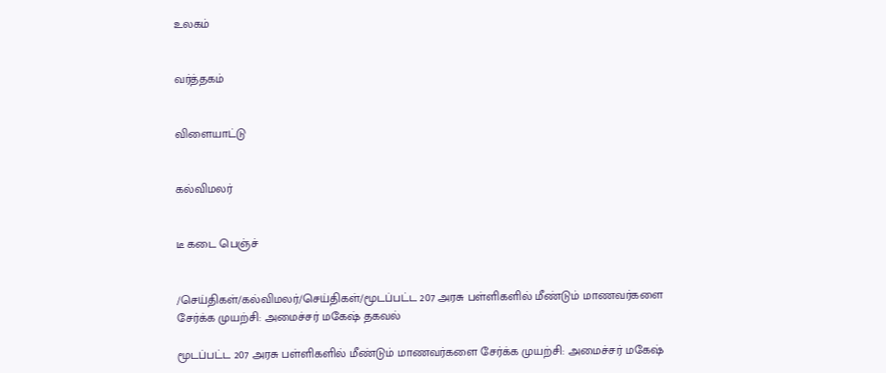உலகம்


வர்த்தகம்


விளையாட்டு


கல்விமலர்


டீ கடை பெஞ்ச்


/செய்திகள்/கல்விமலர்/செய்திகள்/மூடப்பட்ட 207 அரசு பள்ளிகளில் மீண்டும் மாணவர்களை சேர்க்க முயற்சி: அமைச்சர் மகேஷ் தகவல்

மூடப்பட்ட 207 அரசு பள்ளிகளில் மீண்டும் மாணவர்களை சேர்க்க முயற்சி: அமைச்சர் மகேஷ்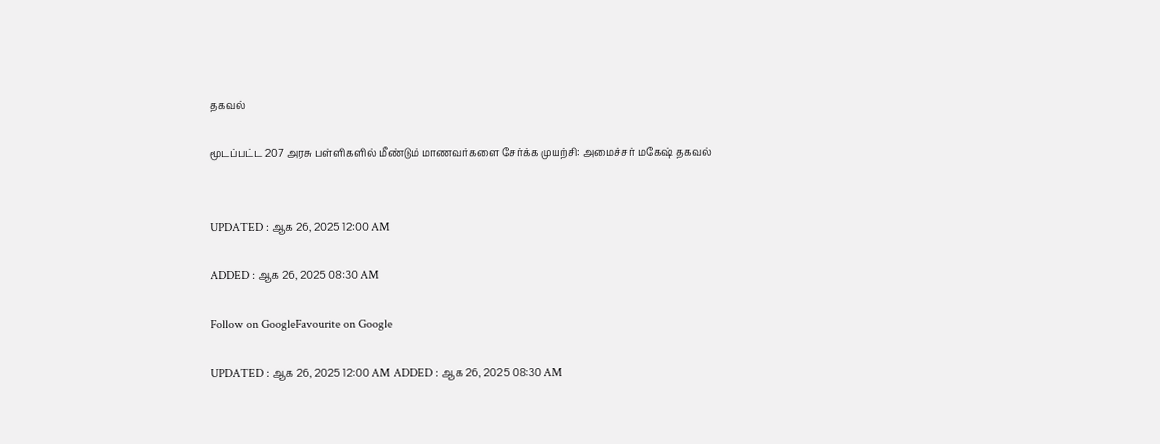தகவல்

மூடப்பட்ட 207 அரசு பள்ளிகளில் மீண்டும் மாணவர்களை சேர்க்க முயற்சி: அமைச்சர் மகேஷ் தகவல்


UPDATED : ஆக 26, 2025 12:00 AM

ADDED : ஆக 26, 2025 08:30 AM

Follow on GoogleFavourite on Google

UPDATED : ஆக 26, 2025 12:00 AM ADDED : ஆக 26, 2025 08:30 AM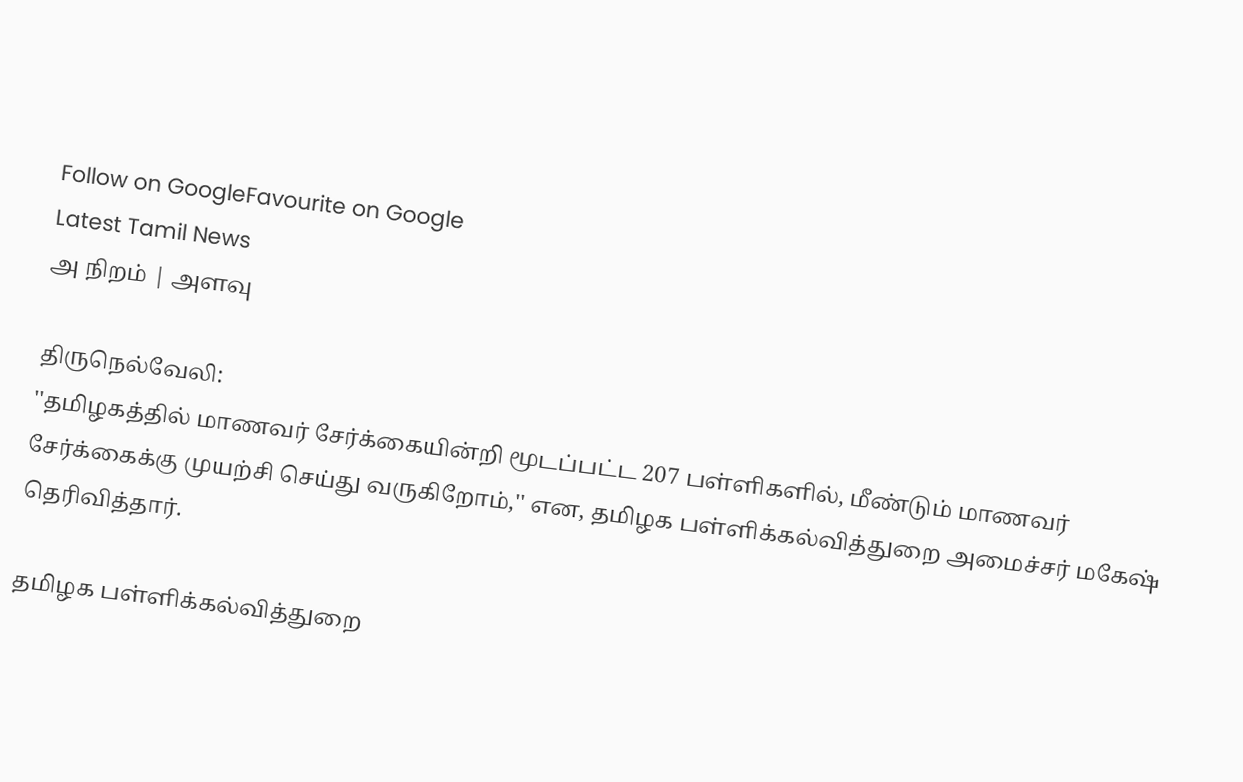Follow on GoogleFavourite on Google
Latest Tamil News
அ நிறம் | அளவு

திருநெல்வேலி:
''தமிழகத்தில் மாணவர் சேர்க்கையின்றி மூடப்பட்ட 207 பள்ளிகளில், மீண்டும் மாணவர் சேர்க்கைக்கு முயற்சி செய்து வருகிறோம்,'' என, தமிழக பள்ளிக்கல்வித்துறை அமைச்சர் மகேஷ் தெரிவித்தார்.

தமிழக பள்ளிக்கல்வித்துறை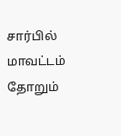சார்பில் மாவட்டம் தோறும்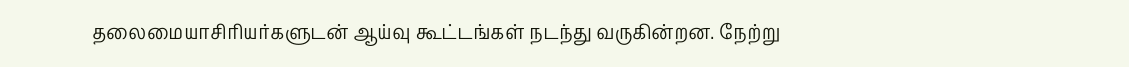தலைமையாசிரியர்களுடன் ஆய்வு கூட்டங்கள் நடந்து வருகின்றன. நேற்று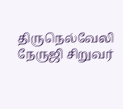திருநெல்வேலி நேருஜி சிறுவர்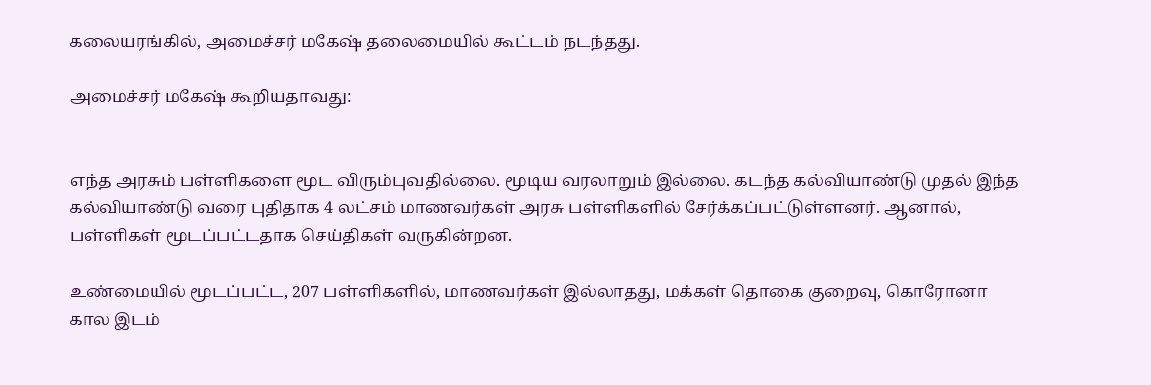கலையரங்கில், அமைச்சர் மகேஷ் தலைமையில் கூட்டம் நடந்தது.

அமைச்சர் மகேஷ் கூறியதாவது:


எந்த அரசும் பள்ளிகளை மூட விரும்புவதில்லை. மூடிய வரலாறும் இல்லை. கடந்த கல்வியாண்டு முதல் இந்த கல்வியாண்டு வரை புதிதாக 4 லட்சம் மாணவர்கள் அரசு பள்ளிகளில் சேர்க்கப்பட்டுள்ளனர். ஆனால், பள்ளிகள் மூடப்பட்டதாக செய்திகள் வருகின்றன.

உண்மையில் மூடப்பட்ட, 207 பள்ளிகளில், மாணவர்கள் இல்லாதது, மக்கள் தொகை குறைவு, கொரோனா கால இடம்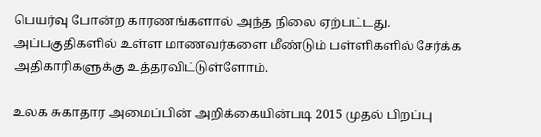பெயர்வு போன்ற காரணங்களால் அந்த நிலை ஏற்பட்டது. அப்பகுதிகளில் உள்ள மாணவர்களை மீண்டும் பள்ளிகளில் சேர்க்க அதிகாரிகளுக்கு உத்தரவிட்டுள்ளோம்.

உலக சுகாதார அமைப்பின் அறிக்கையின்படி 2015 முதல் பிறப்பு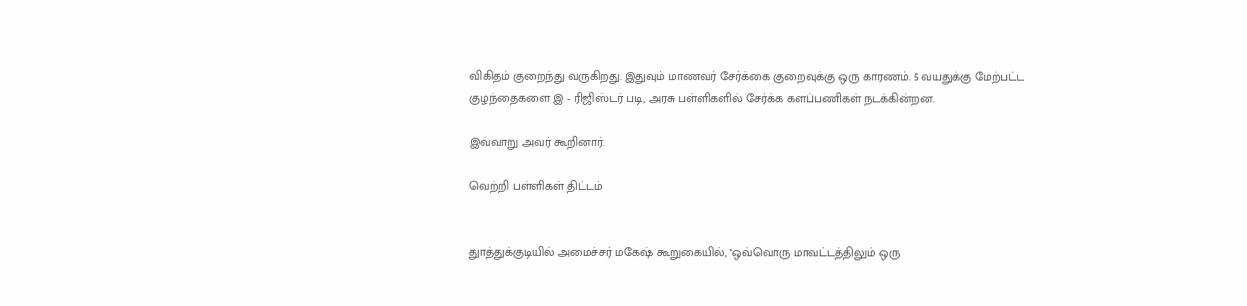விகிதம் குறைந்து வருகிறது. இதுவும் மாணவர் சேர்க்கை குறைவுக்கு ஒரு காரணம். 5 வயதுக்கு மேற்பட்ட குழந்தைகளை இ - ரிஜிஸ்டர் படி, அரசு பள்ளிகளில் சேர்க்க களப்பணிகள் நடக்கின்றன.

இவ்வாறு அவர் கூறினார்.

வெற்றி பள்ளிகள் திட்டம்


துாத்துக்குடியில் அமைச்சர் மகேஷ் கூறுகையில், ''ஒவ்வொரு மாவட்டத்திலும் ஒரு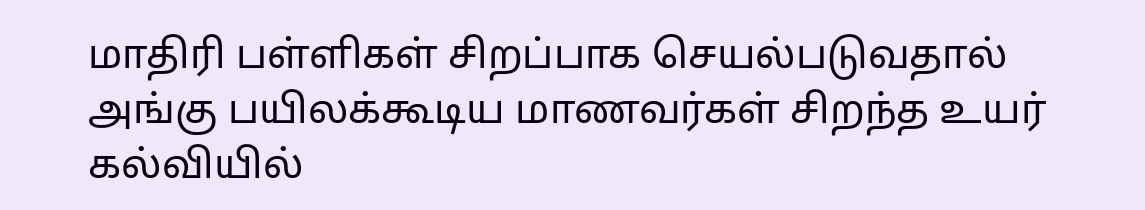மாதிரி பள்ளிகள் சிறப்பாக செயல்படுவதால் அங்கு பயிலக்கூடிய மாணவர்கள் சிறந்த உயர் கல்வியில்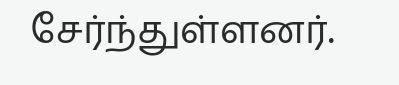சேர்ந்துள்ளனர்.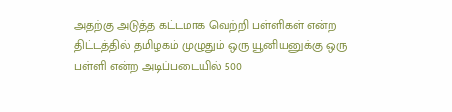அதற்கு அடுத்த கட்டமாக வெற்றி பள்ளிகள் என்ற திட்டத்தில் தமிழகம் முழுதும் ஒரு யூனியனுக்கு ஒரு பள்ளி என்ற அடிப்படையில் 500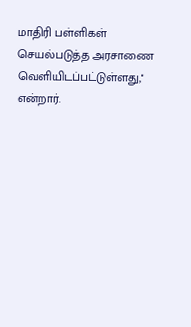மாதிரி பள்ளிகள் செயல்படுத்த அரசாணை வெளியிடப்பட்டுள்ளது,'' என்றார்.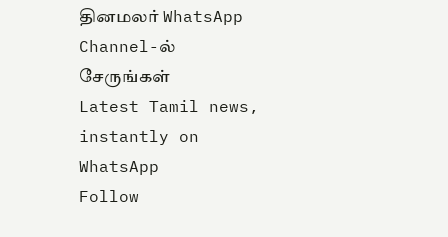தினமலர் WhatsApp Channel-ல் சேருங்கள்
Latest Tamil news, instantly on WhatsApp
Follow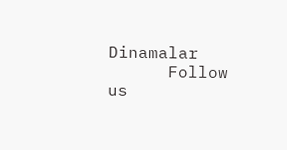Dinamalar
      Follow us